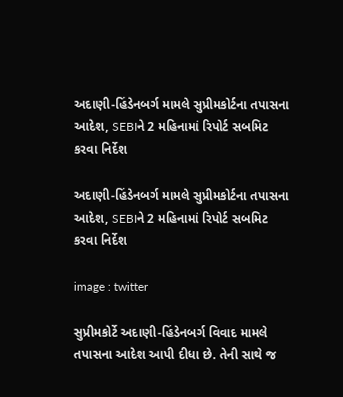અદાણી-હિંડેનબર્ગ મામલે સુપ્રીમકોર્ટના તપાસના આદેશ, SEBIને 2 મહિનામાં રિપોર્ટ સબમિટ કરવા નિર્દેશ

અદાણી-હિંડેનબર્ગ મામલે સુપ્રીમકોર્ટના તપાસના આદેશ, SEBIને 2 મહિનામાં રિપોર્ટ સબમિટ કરવા નિર્દેશ

image : twitter

સુપ્રીમકોર્ટે અદાણી-હિંડેનબર્ગ વિવાદ મામલે તપાસના આદેશ આપી દીધા છે. તેની સાથે જ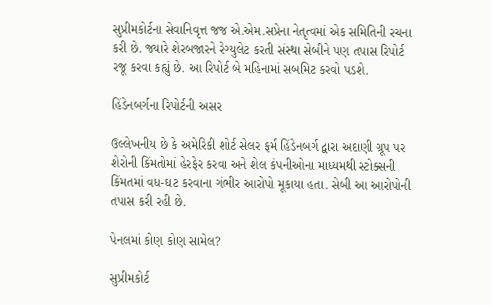સુપ્રીમકોર્ટના સેવાનિવૃત્ત જજ એ.એમ.સપ્રેના નેતૃત્વમાં એક સમિતિની રચના કરી છે. જ્યારે શેરબજારને રેગ્યુલેટ કરતી સંસ્થા સેબીને પણ તપાસ રિપોર્ટ રજૂ કરવા કહ્યું છે. આ રિપોર્ટ બે મહિનામાં સબમિટ કરવો પડશે.

હિંડેનબર્ગના રિપોર્ટની અસર

ઉલ્લેખનીય છે કે અમેરિકી શોર્ટ સેલર ફર્મ હિંડેનબર્ગ દ્વારા અદાણી ગ્રૂપ પર શેરોની કિંમતોમાં હેરફેર કરવા અને શેલ કંપનીઓના માધ્યમથી સ્ટોક્સની કિંમતમાં વધ-ઘટ કરવાના ગંભીર આરોપો મૂકાયા હતા. સેબી આ આરોપોની તપાસ કરી રહી છે.

પેનલમાં કોણ કોણ સામેલ?

સુપ્રીમકોર્ટ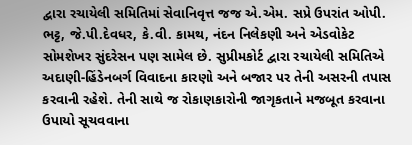દ્વારા રચાયેલી સમિતિમાં સેવાનિવૃત્ત જજ એ.એમ. સપ્રે ઉપરાંત ઓપી. ભટ્ટ, જે.પી.દેવધર, કે.વી. કામથ, નંદન નિલેકણી અને એડવોકેટ સોમશેખર સુંદરેસન પણ સામેલ છે. સુપ્રીમકોર્ટ દ્વારા રચાયેલી સમિતિએ અદાણી-હિંડેનબર્ગ વિવાદના કારણો અને બજાર પર તેની અસરની તપાસ કરવાની રહેશે. તેની સાથે જ રોકાણકારોની જાગૃકતાને મજબૂત કરવાના ઉપાયો સૂચવવાના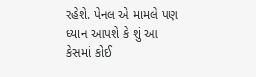રહેશે. પેનલ એ મામલે પણ ધ્યાન આપશે કે શું આ કેસમાં કોઈ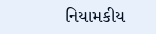નિયામકીય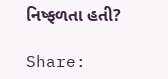નિષ્ફળતા હતી?

Share: